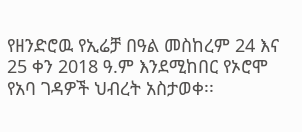የዘንድሮዉ የኢሬቻ በዓል መስከረም 24 እና 25 ቀን 2018 ዓ.ም እንደሚከበር የኦሮሞ የአባ ገዳዎች ህብረት አስታወቀ፡፡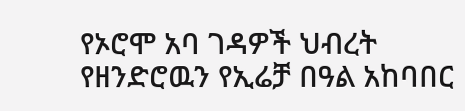የኦሮሞ አባ ገዳዎች ህብረት የዘንድሮዉን የኢሬቻ በዓል አከባበር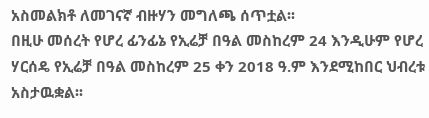አስመልክቶ ለመገናኛ ብዙሃን መግለጫ ሰጥቷል፡፡
በዚሁ መሰረት የሆረ ፊንፊኔ የኢሬቻ በዓል መስከረም 24 እንዲሁም የሆረ ሃርሰዴ የኢሬቻ በዓል መስከረም 25 ቀን 2018 ዓ.ም እንደሚከበር ህብረቱ አስታዉቋል፡፡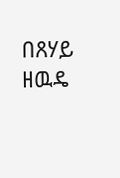በጸሃይ ዘዉዴ